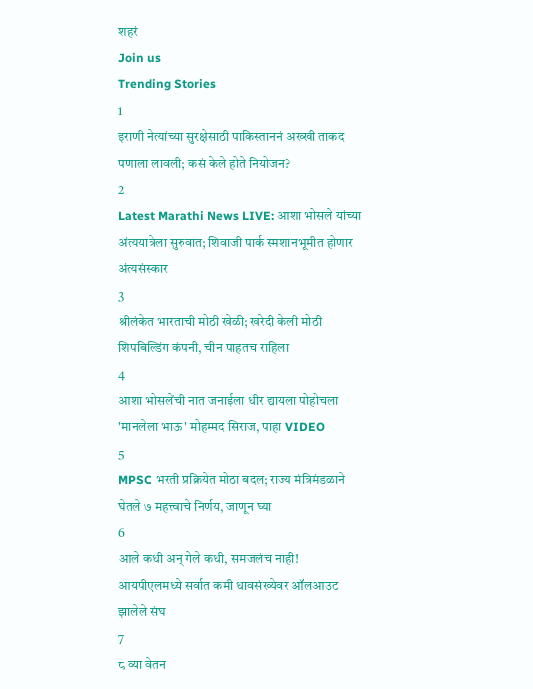शहरं
Join us
Trending Stories
1
इराणी नेत्यांच्या सुरक्षेसाठी पाकिस्ताननं अख्खी ताकद पणाला लावली; कसं केले होते नियोजन?
2
Latest Marathi News LIVE: आशा भोसले यांच्या अंत्ययात्रेला सुरुवात; शिवाजी पार्क स्मशानभूमीत होणार अंत्यसंस्कार
3
श्रीलंकेत भारताची मोठी खेळी; खरेदी केली मोठी शिपबिल्डिंग कंपनी, चीन पाहतच राहिला
4
आशा भोसलेंची नात जनाईला धीर द्यायला पोहोचला 'मानलेला भाऊ' मोहम्मद सिराज, पाहा VIDEO
5
MPSC भरती प्रक्रियेत मोठा बदल; राज्य मंत्रिमंडळाने घेतले ७ महत्त्वाचे निर्णय, जाणून घ्या
6
आले कधी अन् गेले कधी, समजलंच नाही! आयपीएलमध्ये सर्वात कमी धावसंख्येवर ऑलआउट झालेले संघ
7
८ व्या वेतन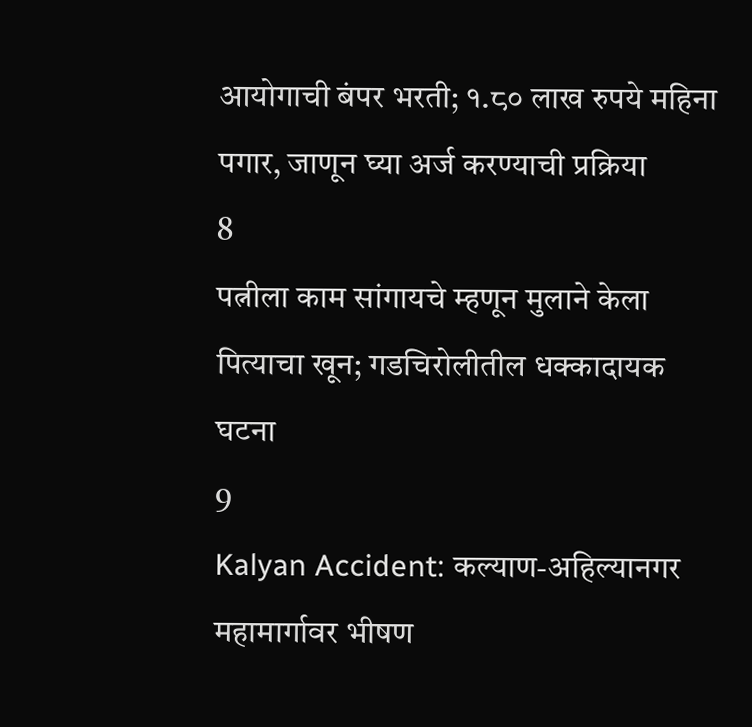आयोगाची बंपर भरती; १.८० लाख रुपये महिना पगार, जाणून घ्या अर्ज करण्याची प्रक्रिया
8
पत्नीला काम सांगायचे म्हणून मुलाने केला पित्याचा खून; गडचिरोलीतील धक्कादायक घटना
9
Kalyan Accident: कल्याण-अहिल्यानगर महामार्गावर भीषण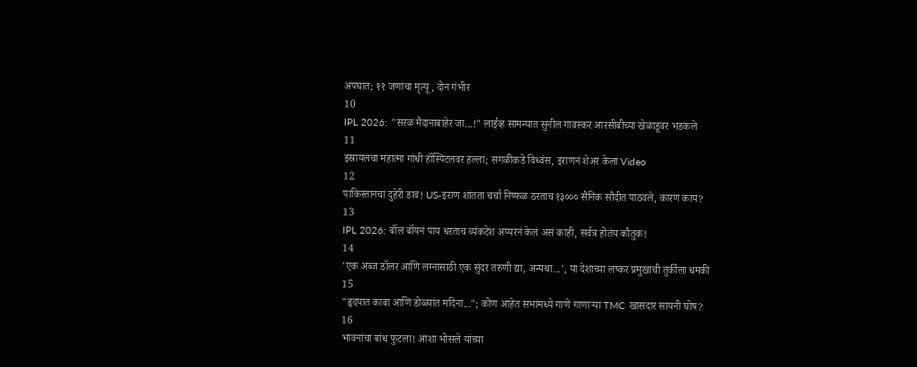अपघात; ११ जणांचा मृत्यू, दोन गंभीर
10
IPL 2026: "सरळ मैदानाबाहेर जा...!" लाईव्ह सामन्यात सुनील गावस्कर आरसीबीच्या खेळाडूवर भडकले
11
इस्रायलचा महात्मा गांधी हॉस्पिटलवर हल्ला; सगळीकडे विध्वंस, इराणनं शेअर केला Video
12
पाकिस्तानचा दुहेरी डाव! US-इराण शांतता चर्चा निष्फळ ठरताच १३००० सैनिक सौदीत पाठवले, कारण काय?
13
IPL 2026: बॉल बॉयनं पाय धरताच व्यंकटेश अय्यरनं केलं असं काही, सर्वत्र होतंय कौतुक!
14
'एक अब्ज डॉलर आणि लग्नासाठी एक सुंदर तरुणी द्या, अन्यथा...', या देशाच्या लष्कर प्रमुखाची तुर्कीला धमकी
15
"हृदयात काबा आणि डोळ्यांत मदिना..."; कोण आहेत सभांमध्ये गाणे गाणाऱ्या TMC खासदार सायनी घोष?
16
भावनांचा बांध फुटला! आशा भोसले यांच्या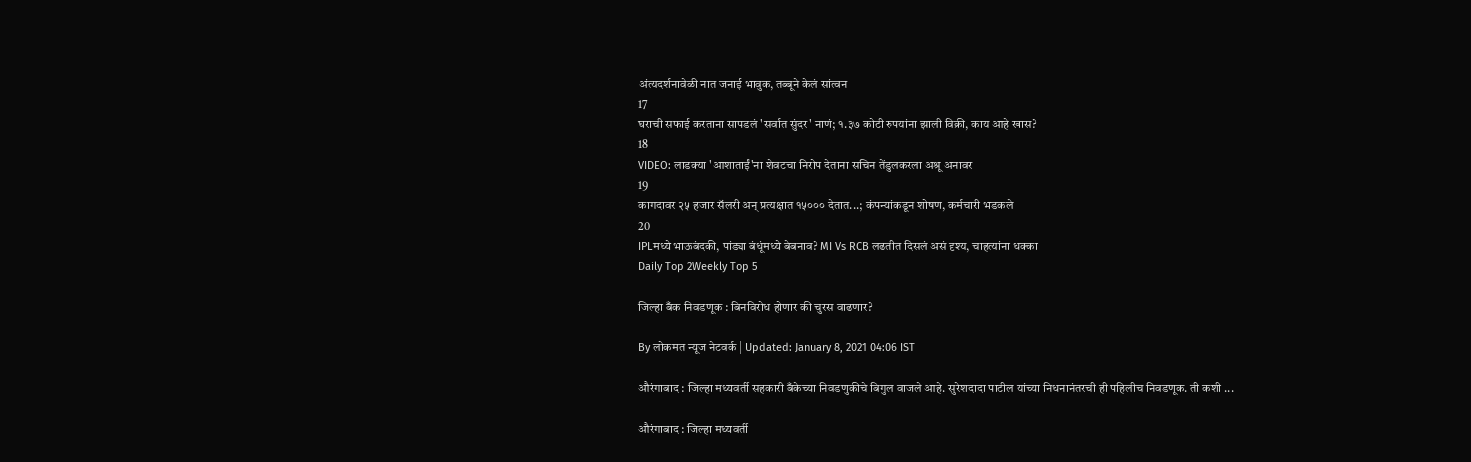अंत्यदर्शनावेळी नात जनाई भावुक, तब्बूने केलं सांत्वन
17
घराची सफाई करताना सापडलं 'सर्वात सुंदर' नाणं; १.३७ कोटी रुपयांना झाली विक्री, काय आहे खास?
18
VIDEO: लाडक्या 'आशाताईं'ना शेवटचा निरोप देताना सचिन तेंडुलकरला अश्रू अनावर
19
कागदावर २५ हजार सॅलरी अन् प्रत्यक्षात १५००० देतात...; कंपन्यांकडून शोषण, कर्मचारी भडकले
20
IPLमध्ये भाऊबंदकी, पांड्या बंधूंमध्ये बेबनाव? MI Vs RCB लढतीत दिसलं असं दृश्य, चाहत्यांना धक्का
Daily Top 2Weekly Top 5

जिल्हा बँक निवडणूक : बिनविरोध होणार की चुरस वाढणार?

By लोकमत न्यूज नेटवर्क | Updated: January 8, 2021 04:06 IST

औरंगाबाद : जिल्हा मध्यवर्ती सहकारी बँकेच्या निवडणुकीचे बिगुल वाजले आहे. सुरेशदादा पाटील यांच्या निधनानंतरची ही पहिलीच निवडणूक. ती कशी ...

औरंगाबाद : जिल्हा मध्यवर्ती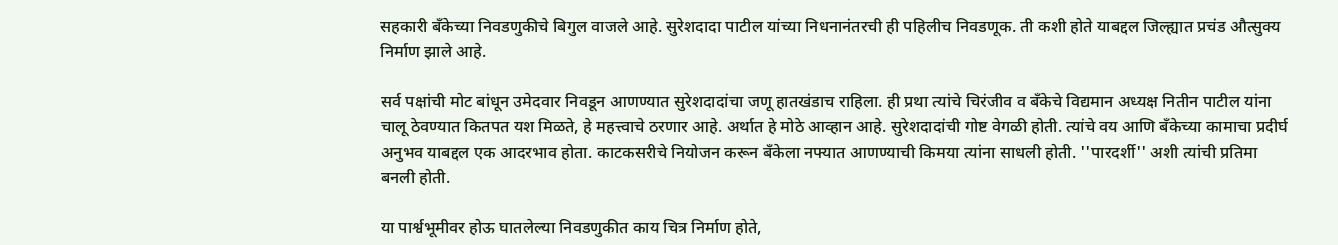सहकारी बँकेच्या निवडणुकीचे बिगुल वाजले आहे. सुरेशदादा पाटील यांच्या निधनानंतरची ही पहिलीच निवडणूक. ती कशी होते याबद्दल जिल्ह्यात प्रचंड औत्सुक्य निर्माण झाले आहे.

सर्व पक्षांची मोट बांधून उमेदवार निवडून आणण्यात सुरेशदादांचा जणू हातखंडाच राहिला. ही प्रथा त्यांचे चिरंजीव व बँकेचे विद्यमान अध्यक्ष नितीन पाटील यांना चालू ठेवण्यात कितपत यश मिळते, हे महत्त्वाचे ठरणार आहे. अर्थात हे मोठे आव्हान आहे. सुरेशदादांची गोष्ट वेगळी होती. त्यांचे वय आणि बँकेच्या कामाचा प्रदीर्घ अनुभव याबद्दल एक आदरभाव होता. काटकसरीचे नियोजन करून बँकेला नफ्यात आणण्याची किमया त्यांना साधली होती. ''पारदर्शी'' अशी त्यांची प्रतिमा बनली होती.

या पार्श्वभूमीवर होऊ घातलेल्या निवडणुकीत काय चित्र निर्माण होते,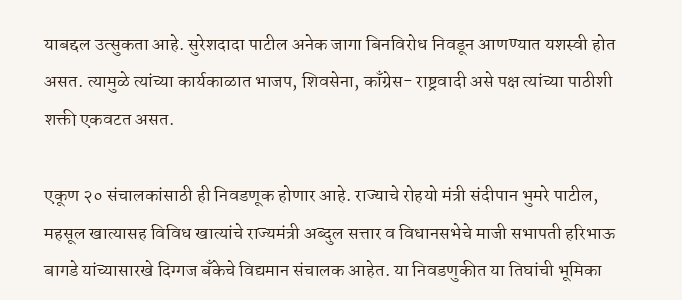याबद्दल उत्सुकता आहे. सुरेशदादा पाटील अनेक जागा बिनविरोध निवडून आणण्यात यशस्वी होत असत. त्यामुळे त्यांच्या कार्यकाळात भाजप, शिवसेना, काँग्रेस- राष्ट्रवादी असे पक्ष त्यांच्या पाठीशी शक्ती एकवटत असत.

एकूण २० संचालकांसाठी ही निवडणूक होणार आहे. राज्याचे रोहयो मंत्री संदीपान भुमरे पाटील, महसूल खात्यासह विविध खात्यांचे राज्यमंत्री अब्दुल सत्तार व विधानसभेचे माजी सभापती हरिभाऊ बागडे यांच्यासारखे दिग्गज बँकेचे विद्यमान संचालक आहेत. या निवडणुकीत या तिघांची भूमिका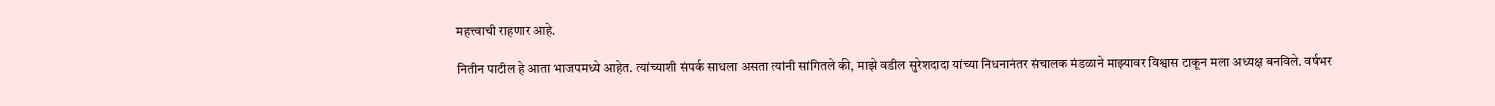महत्त्वाची राहणार आहे.

नितीन पाटील हे आता भाजपमध्ये आहेत. त्यांच्याशी संपर्क साधला असता त्यांनी सांगितले की, माझे वडील सुरेशदादा यांच्या निधनानंतर संचालक मंडळाने माझ्यावर विश्वास टाकून मला अध्यक्ष बनविले. वर्षभर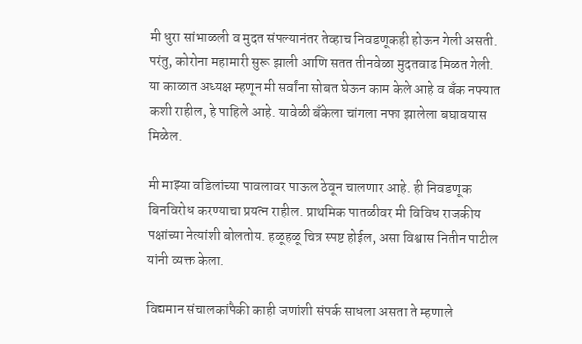मी धुरा सांभाळली व मुदत संपल्यानंतर तेव्हाच निवडणूकही होऊन गेली असती. परंतु, कोरोना महामारी सुरू झाली आणि सतत तीनवेळा मुदतवाढ मिळत गेली. या काळात अध्यक्ष म्हणून मी सर्वांना सोबत घेऊन काम केले आहे व बँक नफ्यात कशी राहील, हे पाहिले आहे. यावेळी बँकेला चांगला नफा झालेला बघावयास मिळेल.

मी माझ्या वडिलांच्या पावलावर पाऊल ठेवून चालणार आहे. ही निवडणूक बिनविरोध करण्याचा प्रयत्न राहील. प्राथमिक पातळीवर मी विविध राजकीय पक्षांच्या नेत्यांशी बोलतोय. हळूहळू चित्र स्पष्ट होईल, असा विश्वास नितीन पाटील यांनी व्यक्त केला.

विद्यमान संचालकांपैकी काही जणांशी संपर्क साधला असता ते म्हणाले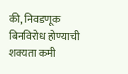की, निवडणूक बिनविरोध होण्याची शक्यता कमी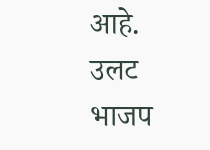आहे. उलट भाजप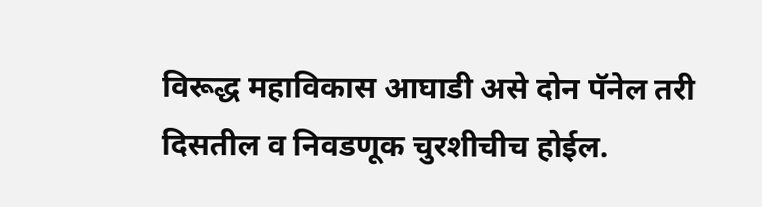विरूद्ध महाविकास आघाडी असे दोन पॅनेल तरी दिसतील व निवडणूक चुरशीचीच होईल.